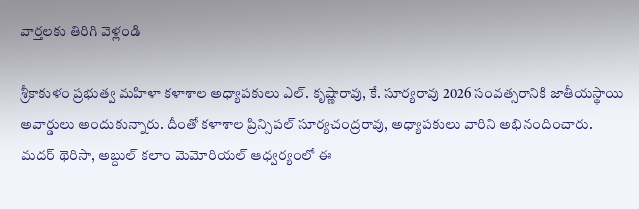వార్తలకు తిరిగి వెళ్లండి

శ్రీకాకుళం ప్రభుత్వ మహిళా కళాశాల అధ్యాపకులు ఎల్. కృష్ణారావు, కే. సూర్యరావు 2026 సంవత్సరానికి జాతీయస్థాయి అవార్డులు అందుకున్నారు. దీంతో కళాశాల ప్రిన్సిపల్ సూర్యచంద్రరావు, అధ్యాపకులు వారిని అభినందించారు.
మదర్ థెరిసా, అబ్దుల్ కలాం మెమోరియల్ ఆధ్వర్యంలో ఈ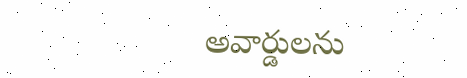అవార్డులను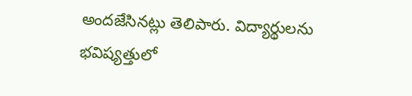అందజేసినట్లు తెలిపారు. విద్యార్థులను భవిష్యత్తులో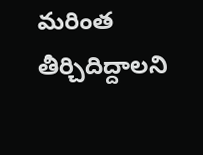మరింత తీర్చిదిద్దాలని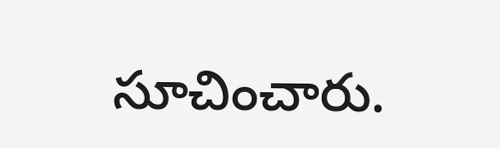సూచించారు.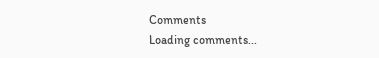Comments
Loading comments...